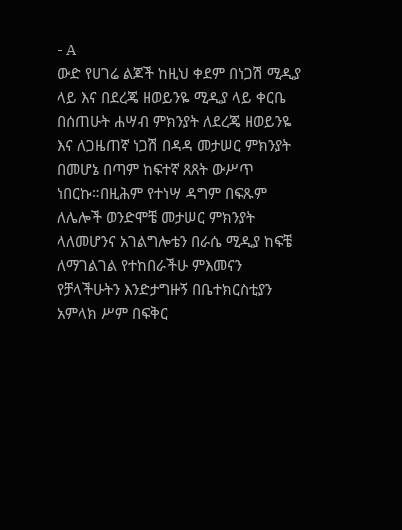- A
ውድ የሀገሬ ልጆች ከዚህ ቀደም በነጋሽ ሚዲያ ላይ እና በደረጄ ዘወይንዬ ሚዲያ ላይ ቀርቤ በሰጠሁት ሐሣብ ምክንያት ለደረጄ ዘወይንዬ እና ለጋዜጠኛ ነጋሽ በዳዳ መታሠር ምክንያት በመሆኔ በጣም ከፍተኛ ጸጸት ውሥጥ ነበርኩ።በዚሕም የተነሣ ዳግም በፍጹም ለሌሎች ወንድሞቼ መታሠር ምክንያት ላለመሆንና አገልግሎቴን በራሴ ሚዲያ ከፍቼ ለማገልገል የተከበራችሁ ምእመናን የቻላችሁትን እንድታግዙኝ በቤተክርስቲያን አምላክ ሥም በፍቅር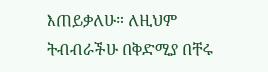እጠይቃለሁ። ለዚህም ትብብራችሁ በቅድሚያ በቸሩ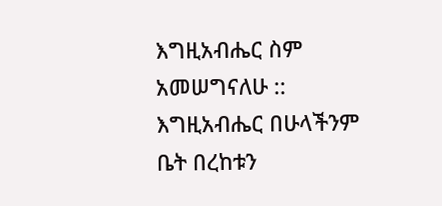እግዚአብሔር ስም አመሠግናለሁ :: እግዚአብሔር በሁላችንም ቤት በረከቱን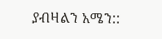ያብዛልን አሜን::